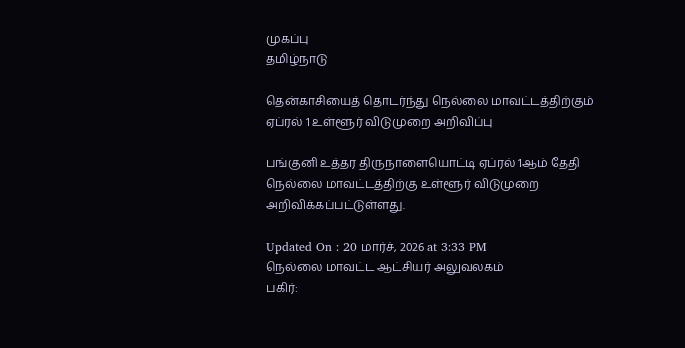முகப்பு
தமிழ்நாடு

தென்காசியைத் தொடர்ந்து நெல்லை மாவட்டத்திற்கும் ஏப்ரல் 1 உள்ளூர் விடுமுறை அறிவிப்பு

பங்குனி உத்தர திருநாளையொட்டி ஏப்ரல் 1ஆம் தேதி நெல்லை மாவட்டத்திற்கு உள்ளூர் விடுமுறை அறிவிக்கப்பட்டுள்ளது.

Updated On : 20 மார்ச், 2026 at 3:33 PM
நெல்லை மாவட்ட ஆட்சியர் அலுவலகம்
பகிர்: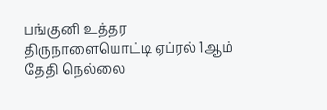பங்குனி உத்தர திருநாளையொட்டி ஏப்ரல் 1ஆம் தேதி நெல்லை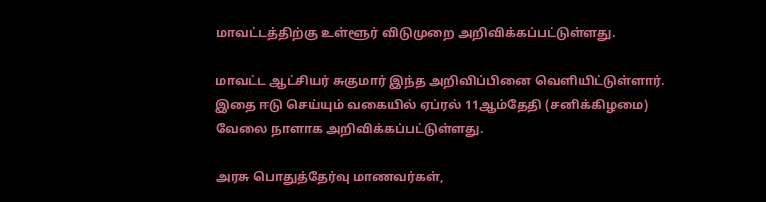மாவட்டத்திற்கு உள்ளூர் விடுமுறை அறிவிக்கப்பட்டுள்ளது.

மாவட்ட ஆட்சியர் சுகுமார் இந்த அறிவிப்பினை வெளியிட்டுள்ளார். இதை ஈடு செய்யும் வகையில் ஏப்ரல் 11ஆம்தேதி (சனிக்கிழமை) வேலை நாளாக அறிவிக்கப்பட்டுள்ளது.

அரசு பொதுத்தேர்வு மாணவர்கள்,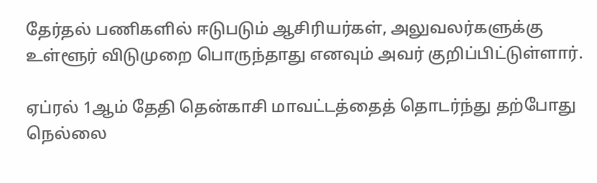தேர்தல் பணிகளில் ஈடுபடும் ஆசிரியர்கள், அலுவலர்களுக்கு உள்ளூர் விடுமுறை பொருந்தாது எனவும் அவர் குறிப்பிட்டுள்ளார்.

ஏப்ரல் 1ஆம் தேதி தென்காசி மாவட்டத்தைத் தொடர்ந்து தற்போது நெல்லை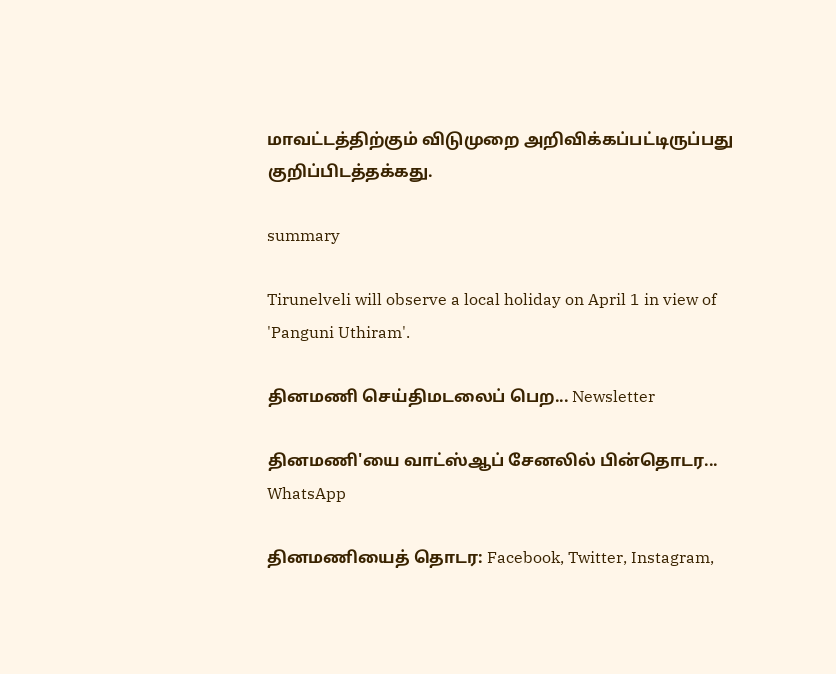மாவட்டத்திற்கும் விடுமுறை அறிவிக்கப்பட்டிருப்பது குறிப்பிடத்தக்கது.

summary

Tirunelveli will observe a local holiday on April 1 in view of 'Panguni Uthiram'.

தினமணி செய்திமடலைப் பெற... Newsletter

தினமணி'யை வாட்ஸ்ஆப் சேனலில் பின்தொடர... WhatsApp

தினமணியைத் தொடர: Facebook, Twitter, Instagram,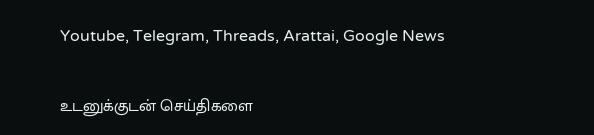Youtube, Telegram, Threads, Arattai, Google News

உடனுக்குடன் செய்திகளை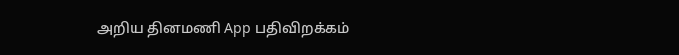அறிய தினமணி App பதிவிறக்கம்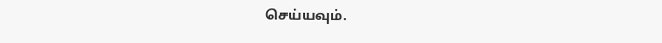செய்யவும்.